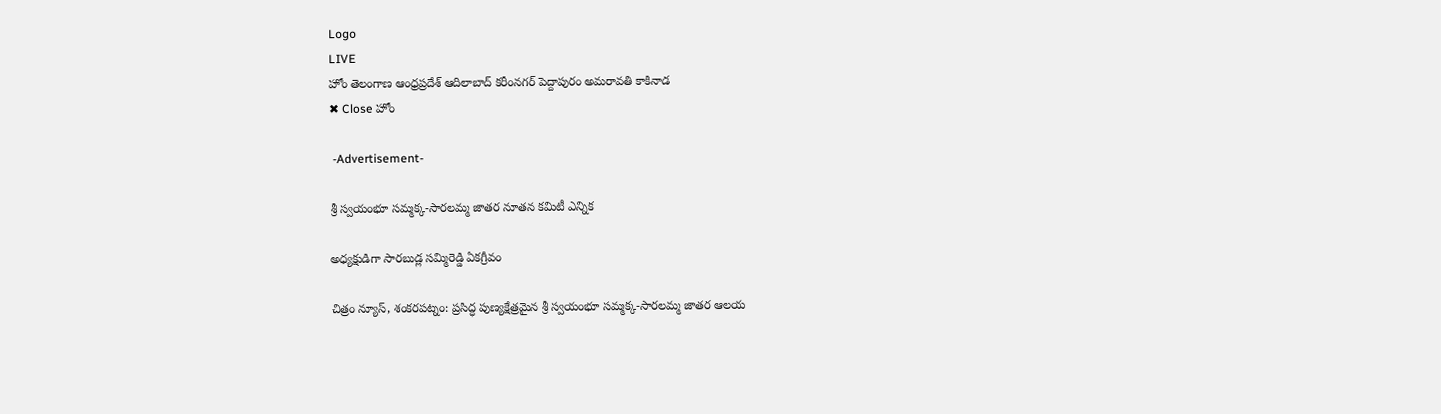Logo
LIVE
హోం తెలంగాణ ఆంధ్రప్రదేశ్ ఆదిలాబాద్ కరీంనగర్ పెద్దాపురం అమరావతి కాకినాడ
✖ Close హోం

 -Advertisement-

శ్రీ స్వయంభూ సమ్మక్క-సారలమ్మ జాతర నూతన కమిటీ ఎన్నిక

అధ్యక్షుడిగా సారబుడ్ల సమ్మిరెడ్డి ఏకగ్రీవం

చిత్రం న్యూస్, శంకరపట్నం: ప్రసిద్ధ పుణ్యక్షేత్రమైన శ్రీ స్వయంభూ సమ్మక్క-సారలమ్మ జాతర ఆలయ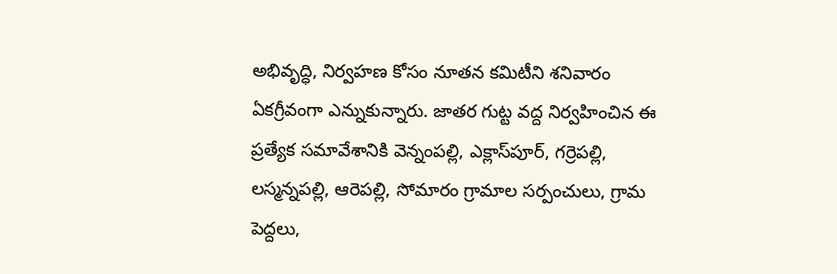అభివృద్ధి, నిర్వహణ కోసం నూతన కమిటీని శనివారం ఏకగ్రీవంగా ఎన్నుకున్నారు. జాతర గుట్ట వద్ద నిర్వహించిన ఈ ప్రత్యేక సమావేశానికి వెన్నంపల్లి, ఎక్లాస్‌పూర్, గర్రెపల్లి, లస్మన్నపల్లి, ఆరెపల్లి, సోమారం గ్రామాల సర్పంచులు, గ్రామ పెద్దలు,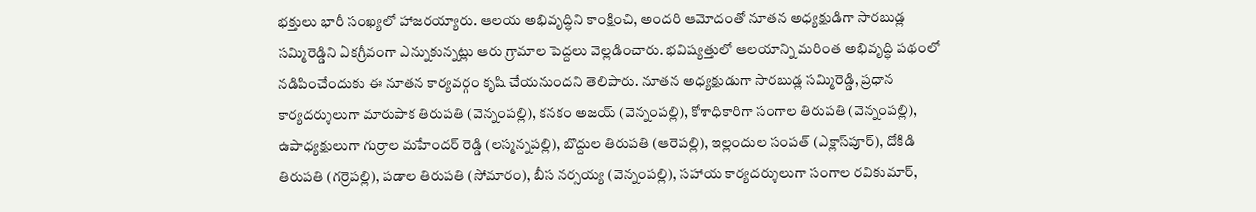భక్తులు భారీ సంఖ్యలో హాజరయ్యారు. ఆలయ అభివృద్ధిని కాంక్షించి, అందరి ఆమోదంతో నూతన అధ్యక్షుడిగా సారబుడ్ల సమ్మిరెడ్డిని ఏకగ్రీవంగా ఎన్నుకున్నట్లు ఆరు గ్రామాల పెద్దలు వెల్లడించారు. భవిష్యత్తులో ఆలయాన్ని మరింత అభివృద్ధి పథంలో నడిపించేందుకు ఈ నూతన కార్యవర్గం కృషి చేయనుందని తెలిపారు. నూతన అధ్యక్షుడుగా సారబుడ్ల సమ్మిరెడ్డి, ప్రధాన కార్యదర్శులుగా మారుపాక తిరుపతి (వెన్నంపల్లి), కనకం అజయ్ (వెన్నంపల్లి), కోశాధికారిగా సంగాల తిరుపతి (వెన్నంపల్లి), ఉపాధ్యక్షులుగా గుర్రాల మహేందర్ రెడ్డి (లస్మన్నపల్లి), బొద్దుల తిరుపతి (ఆరెపల్లి), ఇల్లందుల సంపత్ (ఎక్లాస్‌పూర్), దోకిడి తిరుపతి (గర్రెపల్లి), పడాల తిరుపతి (సోమారం), బీస నర్సయ్య (వెన్నంపల్లి), సహాయ కార్యదర్శులుగా సంగాల రవికుమార్,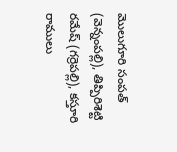మొలుగూరి సంపత్ (వెన్నంపల్లి), తిప్పిరిశెట్టి రమేష్ (గర్రెపల్లి), కస్తూరి రాములు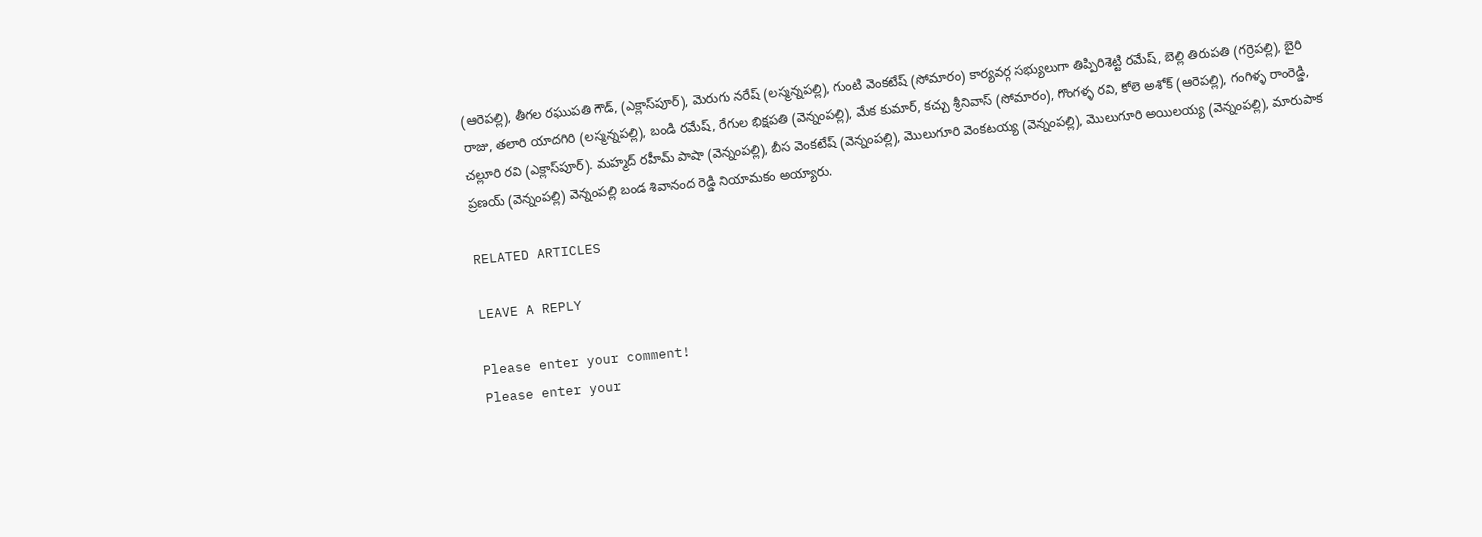(ఆరెపల్లి), తీగల రఘుపతి గౌడ్, (ఎక్లాస్‌పూర్), మెరుగు నరేష్ (లస్మన్నపల్లి), గుంటి వెంకటేష్ (సోమారం) కార్యవర్గ సభ్యులుగా తిప్పిరిశెట్టి రమేష్, బెల్లి తిరుపతి (గర్రెపల్లి), బైరి రాజు, తలారి యాదగిరి (లస్మన్నపల్లి), బండి రమేష్, రేగుల భిక్షపతి (వెన్నంపల్లి), మేక కుమార్, కచ్చు శ్రీనివాస్ (సోమారం), గొంగళ్ళ రవి, కోలె అశోక్ (ఆరెపల్లి), గంగిళ్ళ రాంరెడ్డి, చల్లూరి రవి (ఎక్లాస్‌పూర్). మహ్మద్ రహీమ్ పాషా (వెన్నంపల్లి), బీస వెంకటేష్ (వెన్నంపల్లి), మొలుగూరి వెంకటయ్య (వెన్నంపల్లి), మొలుగూరి అయిలయ్య (వెన్నంపల్లి), మారుపాక ప్రణయ్ (వెన్నంపల్లి) వెన్నంపల్లి బండ శివానంద రెడ్డి నియామకం అయ్యారు.

RELATED ARTICLES

LEAVE A REPLY

Please enter your comment!
Please enter your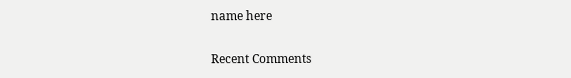name here

Recent Comments